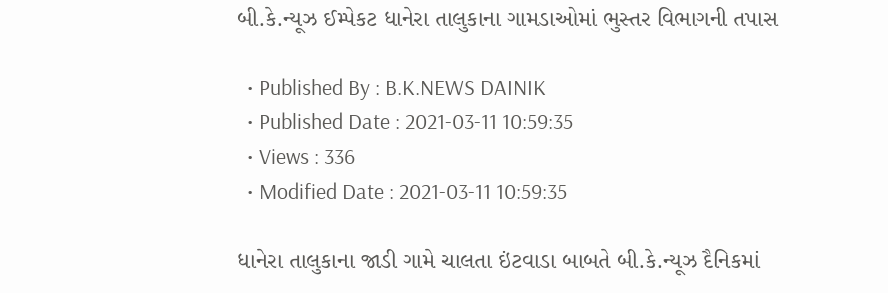બી.કે.ન્યૂઝ ઈમ્પેકટ ધાનેરા તાલુકાના ગામડાઓમાં ભુસ્તર વિભાગની તપાસ

  • Published By : B.K.NEWS DAINIK
  • Published Date : 2021-03-11 10:59:35
  • Views : 336
  • Modified Date : 2021-03-11 10:59:35

ધાનેરા તાલુકાના જાડી ગામે ચાલતા ઇંટવાડા બાબતે બી.કે.ન્યૂઝ દૈનિકમાં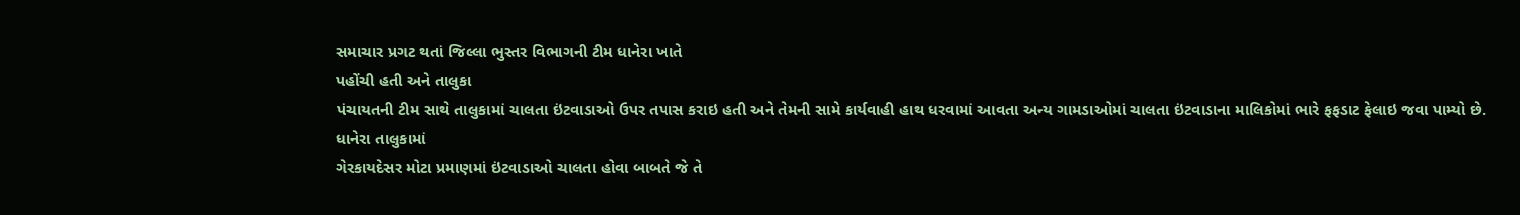સમાચાર પ્રગટ થતાં જિલ્લા ભુસ્તર વિભાગની ટીમ ધાનેરા ખાતે
પહોંચી હતી અને તાલુકા
પંચાયતની ટીમ સાથે તાલુકામાં ચાલતા ઇંટવાડાઓ ઉપર તપાસ કરાઇ હતી અને તેમની સામે કાર્યવાહી હાથ ધરવામાં આવતા અન્ય ગામડાઓમાં ચાલતા ઇંટવાડાના માલિકોમાં ભારે ફફડાટ ફેલાઇ જવા પામ્યો છે.
ધાનેરા તાલુકામાં
ગેરકાયદેસર મોટા પ્રમાણમાં ઇંટવાડાઓ ચાલતા હોવા બાબતે જે તે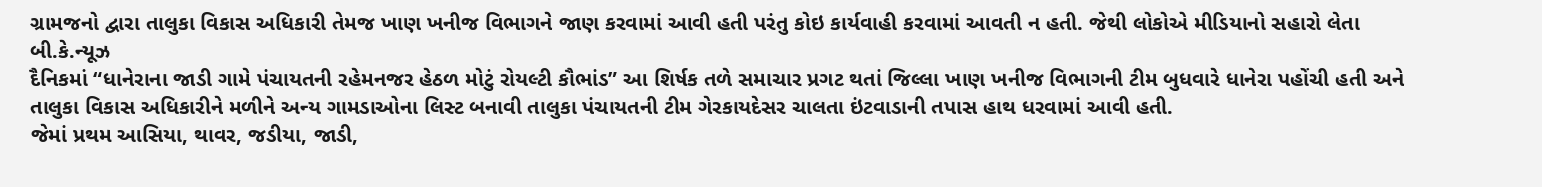ગ્રામજનો દ્વારા તાલુકા વિકાસ અધિકારી તેમજ ખાણ ખનીજ વિભાગને જાણ કરવામાં આવી હતી પરંતુ કોઇ કાર્યવાહી કરવામાં આવતી ન હતી. જેથી લોકોએ મીડિયાનો સહારો લેતા બી.કે.ન્યૂઝ
દૈનિકમાં “ધાનેરાના જાડી ગામે પંચાયતની રહેમનજર હેઠળ મોટું રોયલ્ટી કૌભાંડ” આ શિર્ષક તળે સમાચાર પ્રગટ થતાં જિલ્લા ખાણ ખનીજ વિભાગની ટીમ બુધવારે ધાનેરા પહોંચી હતી અને તાલુકા વિકાસ અધિકારીને મળીને અન્ય ગામડાઓના લિસ્ટ બનાવી તાલુકા પંચાયતની ટીમ ગેરકાયદેસર ચાલતા ઇંટવાડાની તપાસ હાથ ધરવામાં આવી હતી.
જેમાં પ્રથમ આસિયા, થાવર, જડીયા, જાડી,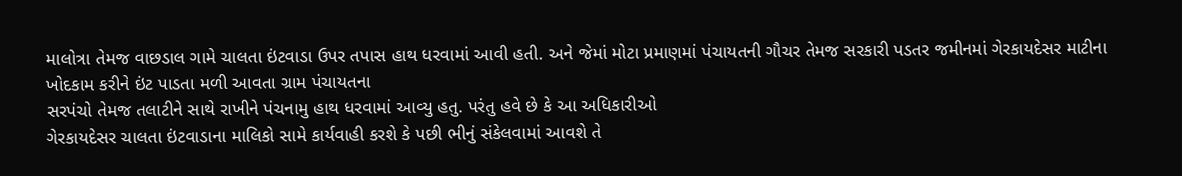માલોત્રા તેમજ વાછડાલ ગામે ચાલતા ઇંટવાડા ઉપર તપાસ હાથ ધરવામાં આવી હતી. અને જેમાં મોટા પ્રમાણમાં પંચાયતની ગૌચર તેમજ સરકારી પડતર જમીનમાં ગેરકાયદેસર માટીના ખોદકામ કરીને ઇંટ પાડતા મળી આવતા ગ્રામ પંચાયતના
સરપંચો તેમજ તલાટીને સાથે રાખીને પંચનામુ હાથ ધરવામાં આવ્યુ હતુ. પરંતુ હવે છે કે આ અધિકારીઓ
ગેરકાયદેસર ચાલતા ઇંટવાડાના માલિકો સામે કાર્યવાહી કરશે કે પછી ભીનું સંકેલવામાં આવશે તે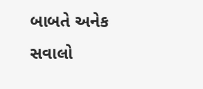બાબતે અનેક સવાલો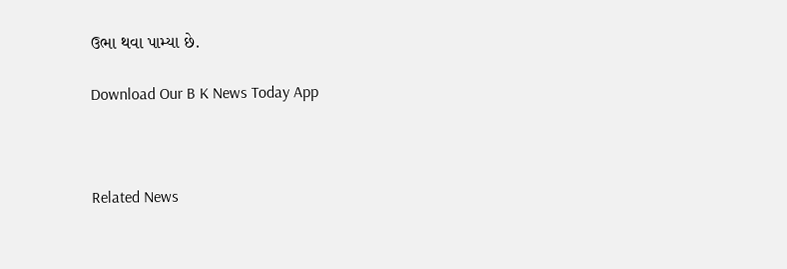ઉભા થવા પામ્યા છે.

Download Our B K News Today App



Related News